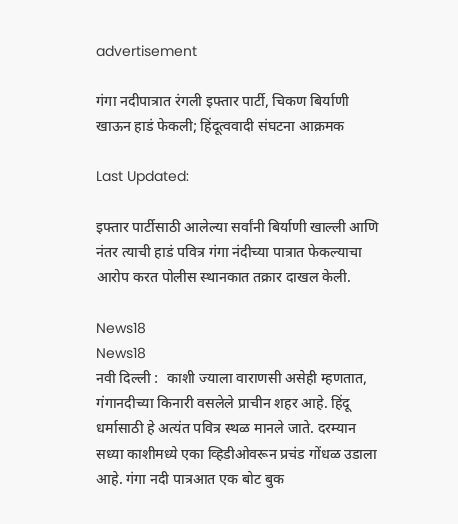advertisement

गंगा नदीपात्रात रंगली इफ्तार पार्टी, चिकण बिर्याणी खाऊन हाडं फेकली; हिंदूत्ववादी संघटना आक्रमक

Last Updated:

इफ्तार पार्टीसाठी आलेल्या सर्वांनी बिर्याणी खाल्ली आणि नंतर त्याची हाडं पवित्र गंगा नंदीच्या पात्रात फेकल्याचा आरोप करत पोलीस स्थानकात तक्रार दाखल केली.

News18
News18
नवी दिल्ली :  काशी ज्याला वाराणसी असेही म्हणतात, गंगानदीच्या किनारी वसलेले प्राचीन शहर आहे. हिंदू धर्मासाठी हे अत्यंत पवित्र स्थळ मानले जाते. दरम्यान सध्या काशीमध्ये एका व्हिडीओवरून प्रचंड गोंधळ उडाला आहे. गंगा नदी पात्रआत एक बोट बुक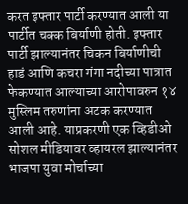करत इफ्तार पार्टी करण्यात आली या पार्टीत चक्क बिर्याणी होती. इफ्तार पार्टी झाल्यानंतर चिकन बिर्याणीची हाडं आणि कचरा गंगा नदीच्या पात्रात फेकण्यात आल्याच्या आरोपावरुन १४ मुस्लिम तरुणांना अटक करण्यात आली आहे. याप्रकरणी एक व्हिडीओ सोशल मीडियावर व्हायरल झाल्यानंतर भाजपा युवा मोर्चाच्या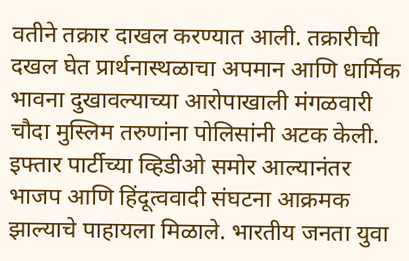वतीने तक्रार दाखल करण्यात आली. तक्रारीची दखल घेत प्रार्थनास्थळाचा अपमान आणि धार्मिक भावना दुखावल्याच्या आरोपाखाली मंगळवारी चौदा मुस्लिम तरुणांना पोलिसांनी अटक केली.
इफ्तार पार्टीच्या व्हिडीओ समोर आल्यानंतर भाजप आणि हिंदूत्ववादी संघटना आक्रमक झाल्याचे पाहायला मिळाले. भारतीय जनता युवा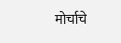मोर्चाचे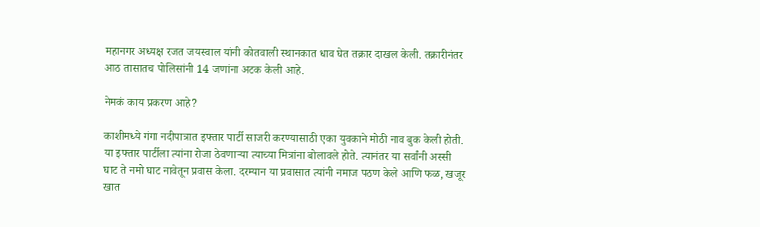महानगर अध्यक्ष रजत जयस्वाल यांनी कोतवाली स्थानकात धाव घेत तक्रार दाखल केली. तक्रारीनंतर आठ तासातच पोलिसांनी 14 जणांना अटक केली आहे.

नेमकं काय प्रकरण आहे?

काशीमध्ये गंगा नदीपात्रात इफ्तार पार्टी साजरी करण्यासाठी एका युवकाने मोठी नाव बुक केली होती. या इफ्तार पार्टीला त्यांना रोजा ठेवणाऱ्या त्याच्या मित्रांना बोलावले होते. त्यानंतर या सर्वांनी अस्सी घाट ते नमो घाट नावेतून प्रवास केला. दरम्यान या प्रवासात त्यांनी नमाज पठण केले आणि फळ, खजूर खात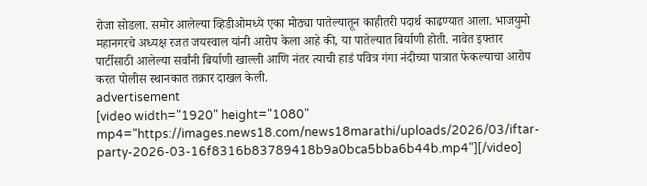रोजा सोडला. समोर आलेल्या व्हिडीओमध्ये एका मोठ्या पातेल्यातून काहीतरी पदार्थ काढण्यात आला. भाजयुमो महानगरचे अध्यक्ष रजत जयस्वाल यांनी आरोप केला आहे की, या पातेल्यात बिर्याणी होती. नावेत इफ्तार पार्टीसाठी आलेल्या सर्वांनी बिर्याणी खाल्ली आणि नंतर त्याची हाडं पवित्र गंगा नंदीच्या पात्रात फेकल्याचा आरोप करत पोलीस स्थानकात तक्रार दाखल केली.
advertisement
[video width="1920" height="1080" mp4="https://images.news18.com/news18marathi/uploads/2026/03/iftar-party-2026-03-16f8316b83789418b9a0bca5bba6b44b.mp4"][/video]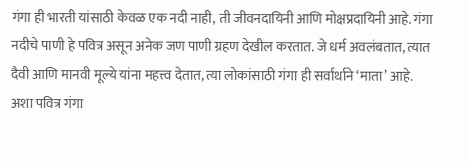गंगा ही भारती यांसाठी केवळ एक नदी नाही, ती जीवनदायिनी आणि मोक्षप्रदायिनी आहे. गंगा नदीचे पाणी हे पवित्र असून अनेक जण पाणी ग्रहण देखील करतात. जे धर्म अवलंबतात, त्यात दैवी आणि मानवी मूल्ये यांना महत्त्व देतात, त्या लोकांसाठी गंगा ही सर्वार्थाने ‘माता’ आहे. अशा पवित्र गंगा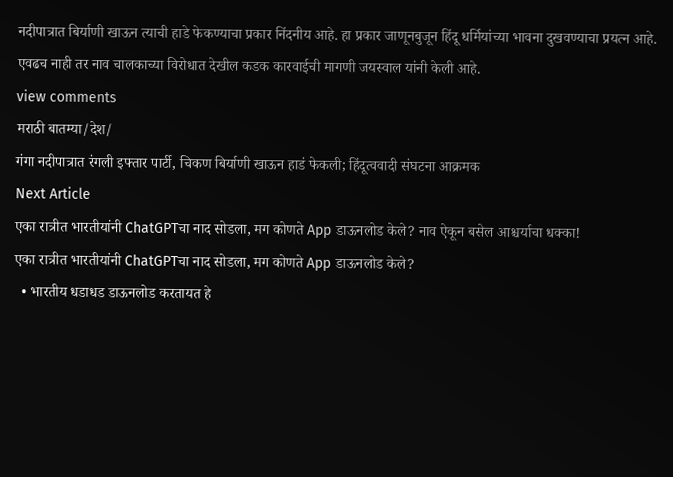नदीपात्रात बिर्याणी खाऊन त्याची हाडे फेकण्याचा प्रकार निंदनीय आहे. हा प्रकार जाणूनबुजून हिंदू धर्मियांच्या भावना दुखवण्याचा प्रयत्न आहे. एवढच नाही तर नाव चालकाच्या विरोधात देखील कडक कारवाईची मागणी जयस्वाल यांनी केली आहे.
view comments
मराठी बातम्या/देश/
गंगा नदीपात्रात रंगली इफ्तार पार्टी, चिकण बिर्याणी खाऊन हाडं फेकली; हिंदूत्ववादी संघटना आक्रमक
Next Article
एका रात्रीत भारतीयांनी ChatGPTचा नाद सोडला, मग कोणते App डाऊनलोड केले? नाव ऐकून बसेल आश्चर्याचा धक्का!
एका रात्रीत भारतीयांनी ChatGPTचा नाद सोडला, मग कोणते App डाऊनलोड केले?
  • भारतीय धडाधड डाऊनलोड करतायत हे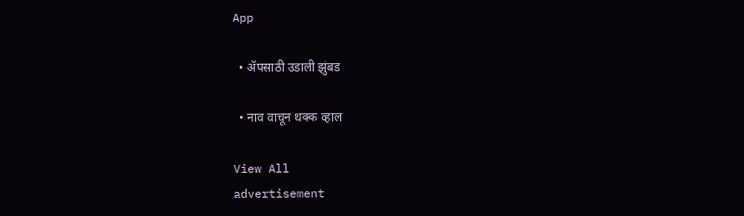App

  • ॲपसाठी उडाली झुंबड

  • नाव वाचून थक्क व्हाल

View All
advertisement